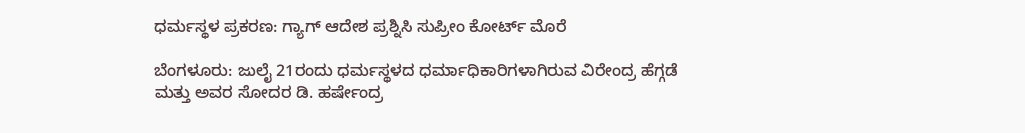ಧರ್ಮಸ್ಥಳ ಪ್ರಕರಣ: ಗ್ಯಾಗ್‌ ಆದೇಶ ಪ್ರಶ್ನಿಸಿ ಸುಪ್ರೀಂ ಕೋರ್ಟ್‌ ಮೊರೆ

ಬೆಂಗಳೂರು: ಜುಲೈ 21ರಂದು ಧರ್ಮಸ್ಥಳದ ಧರ್ಮಾಧಿಕಾರಿಗಳಾಗಿರುವ ವಿರೇಂದ್ರ ಹೆಗ್ಗಡೆ ಮತ್ತು ಅವರ ಸೋದರ ಡಿ. ಹರ್ಷೇಂದ್ರ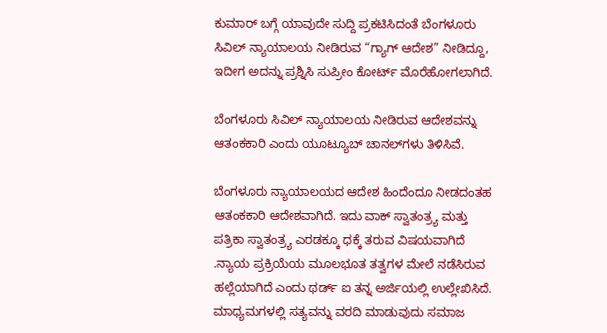ಕುಮಾರ್‌ ಬಗ್ಗೆ ಯಾವುದೇ ಸುದ್ದಿ ಪ್ರಕಟಿಸಿದಂತೆ ಬೆಂಗಳೂರು ಸಿವಿಲ್‌ ನ್ಯಾಯಾಲಯ ನೀಡಿರುವ “ಗ್ಯಾಗ್‌ ಆದೇಶ” ನೀಡಿದ್ದೂ, ಇದೀಗ ಅದನ್ನು ಪ್ರಶ್ನಿಸಿ ಸುಪ್ರೀಂ ಕೋರ್ಟ್‌ ಮೊರೆಹೋಗಲಾಗಿದೆ.

ಬೆಂಗಳೂರು ಸಿವಿಲ್‌ ನ್ಯಾಯಾಲಯ ನೀಡಿರುವ ಆದೇಶವನ್ನು ಆತಂಕಕಾರಿ ಎಂದು ಯೂಟ್ಯೂಬ್‌ ಚಾನಲ್‌ಗಳು ತಿಳಿಸಿವೆ.

ಬೆಂಗಳೂರು ನ್ಯಾಯಾಲಯದ ಆದೇಶ ಹಿಂದೆಂದೂ ನೀಡದಂತಹ ಆತಂಕಕಾರಿ ಆದೇಶವಾಗಿದೆ. ಇದು ವಾಕ್‌ ಸ್ವಾತಂತ್ರ್ಯ ಮತ್ತು ಪತ್ರಿಕಾ ಸ್ವಾತಂತ್ರ್ಯ ಎರಡಕ್ಕೂ ಧಕ್ಕೆ ತರುವ ವಿಷಯವಾಗಿದೆ .ನ್ಯಾಯ ಪ್ರಕ್ರಿಯೆಯ ಮೂಲಭೂತ ತತ್ವಗಳ ಮೇಲೆ ನಡೆಸಿರುವ ಹಲ್ಲೆಯಾಗಿದೆ ಎಂದು ಥರ್ಡ್‌ ಐ ತನ್ನ ಅರ್ಜಿಯಲ್ಲಿ ಉಲ್ಲೇಖಿಸಿದೆ. ಮಾಧ್ಯಮಗಳಲ್ಲಿ ಸತ್ಯವನ್ನು ವರದಿ ಮಾಡುವುದು ಸಮಾಜ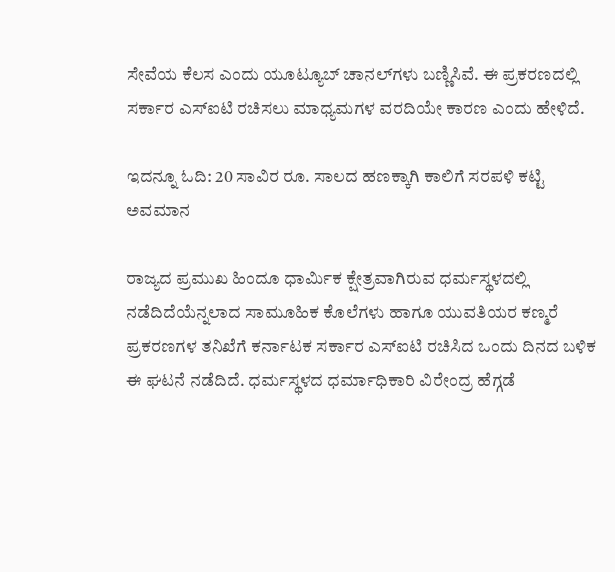ಸೇವೆಯ ಕೆಲಸ ಎಂದು ಯೂಟ್ಯೂಬ್‌ ಚಾನಲ್‌ಗಳು ಬಣ್ಣಿಸಿವೆ. ಈ ಪ್ರಕರಣದಲ್ಲಿ ಸರ್ಕಾರ ಎಸ್‌ಐಟಿ ರಚಿಸಲು ಮಾಧ್ಯಮಗಳ ವರದಿಯೇ ಕಾರಣ ಎಂದು ಹೇಳಿದೆ.

ಇದನ್ನೂ ಓದಿ: 20 ಸಾವಿರ ರೂ. ಸಾಲದ ಹಣಕ್ಕಾಗಿ ಕಾಲಿಗೆ ಸರಪಳಿ ಕಟ್ಟಿ ಅವಮಾನ

ರಾಜ್ಯದ ಪ್ರಮುಖ ಹಿಂದೂ ಧಾರ್ಮಿಕ ಕ್ಷೇತ್ರವಾಗಿರುವ ಧರ್ಮಸ್ಥಳದಲ್ಲಿ ನಡೆದಿದೆಯೆನ್ನಲಾದ ಸಾಮೂಹಿಕ ಕೊಲೆಗಳು ಹಾಗೂ ಯುವತಿಯರ ಕಣ್ಮರೆ ಪ್ರಕರಣಗಳ ತನಿಖೆಗೆ ಕರ್ನಾಟಕ ಸರ್ಕಾರ ಎಸ್‌ಐಟಿ ರಚಿಸಿದ ಒಂದು ದಿನದ ಬಳಿಕ ಈ ಘಟನೆ ನಡೆದಿದೆ. ಧರ್ಮಸ್ಥಳದ ಧರ್ಮಾಧಿಕಾರಿ ವಿರೇಂದ್ರ ಹೆಗ್ಗಡೆ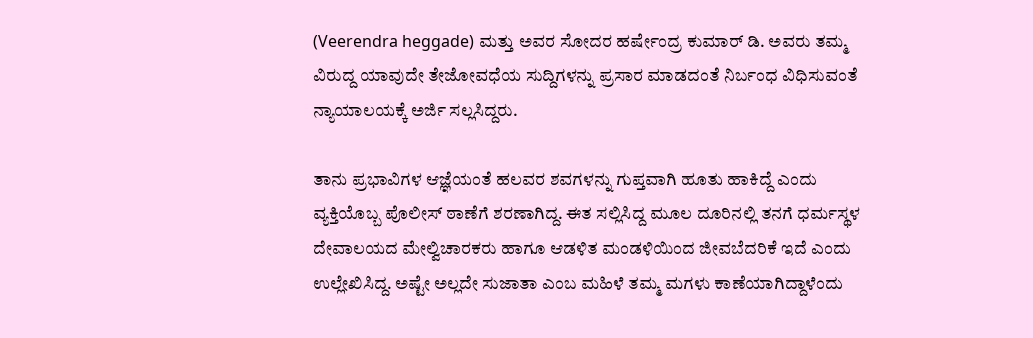(Veerendra heggade) ಮತ್ತು ಅವರ ಸೋದರ ಹರ್ಷೇಂದ್ರ ಕುಮಾರ್‌ ಡಿ. ಅವರು ತಮ್ಮ ವಿರುದ್ದ ಯಾವುದೇ ತೇಜೋವಧೆಯ ಸುದ್ದಿಗಳನ್ನು ಪ್ರಸಾರ ಮಾಡದಂತೆ ನಿರ್ಬಂಧ ವಿಧಿಸುವಂತೆ ನ್ಯಾಯಾಲಯಕ್ಕೆ ಅರ್ಜಿ ಸಲ್ಲಸಿದ್ದರು.

ತಾನು ಪ್ರಭಾವಿಗಳ ಆಜ್ಞೆಯಂತೆ ಹಲವರ ಶವಗಳನ್ನು ಗುಪ್ತವಾಗಿ ಹೂತು ಹಾಕಿದ್ದೆ ಎಂದು ವ್ಯಕ್ತಿಯೊಬ್ಬ ಪೊಲೀಸ್‌ ಠಾಣೆಗೆ ಶರಣಾಗಿದ್ದ. ಈತ ಸಲ್ಲಿಸಿದ್ದ ಮೂಲ ದೂರಿನಲ್ಲಿ ತನಗೆ ಧರ್ಮಸ್ಥಳ ದೇವಾಲಯದ ಮೇಲ್ವಿಚಾರಕರು ಹಾಗೂ ಆಡಳಿತ ಮಂಡಳಿಯಿಂದ ಜೀವಬೆದರಿಕೆ ಇದೆ ಎಂದು ಉಲ್ಲೇಖಿಸಿದ್ದ. ಅಷ್ಟೇ ಅಲ್ಲದೇ ಸುಜಾತಾ ಎಂಬ ಮಹಿಳೆ ತಮ್ಮ ಮಗಳು ಕಾಣೆಯಾಗಿದ್ದಾಳೆಂದು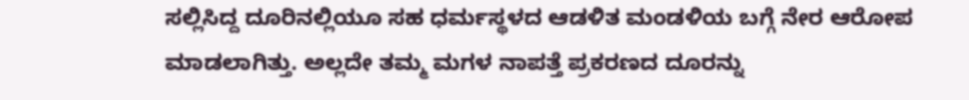ಸಲ್ಲಿಸಿದ್ದ ದೂರಿನಲ್ಲಿಯೂ ಸಹ ಧರ್ಮಸ್ಥಳದ ಆಡಳಿತ ಮಂಡಳಿಯ ಬಗ್ಗೆ ನೇರ ಆರೋಪ ಮಾಡಲಾಗಿತ್ತು. ಅಲ್ಲದೇ ತಮ್ಮ ಮಗಳ ನಾಪತ್ತೆ ಪ್ರಕರಣದ ದೂರನ್ನು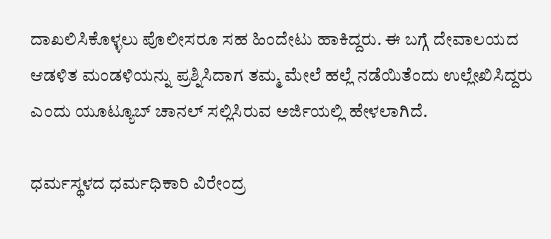ದಾಖಲಿಸಿಕೊಳ್ಳಲು ಪೊಲೀಸರೂ ಸಹ ಹಿಂದೇಟು ಹಾಕಿದ್ದರು. ಈ ಬಗ್ಗೆ ದೇವಾಲಯದ ಆಡಳಿತ ಮಂಡಳಿಯನ್ನು ಪ್ರಶ್ನಿಸಿದಾಗ ತಮ್ಮ ಮೇಲೆ ಹಲ್ಲೆ ನಡೆಯಿತೆಂದು ಉಲ್ಲೇಖಿಸಿದ್ದರು ಎಂದು ಯೂಟ್ಯೂಬ್‌ ಚಾನಲ್‌ ಸಲ್ಲಿಸಿರುವ ಅರ್ಜಿಯಲ್ಲಿ ಹೇಳಲಾಗಿದೆ.

ಧರ್ಮಸ್ಥಳದ ಧರ್ಮಧಿಕಾರಿ ವಿರೇಂದ್ರ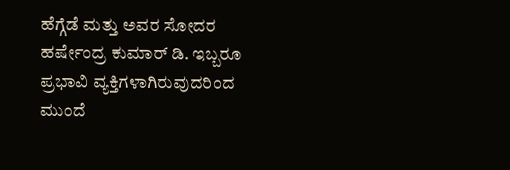ಹೆಗ್ಗೆಡೆ ಮತ್ತು ಅವರ ಸೋದರ ಹರ್ಷೇಂದ್ರ ಕುಮಾರ್‌ ಡಿ. ಇಬ್ಬರೂ ಪ್ರಭಾವಿ ವ್ಯಕ್ತಿಗಳಾಗಿರುವುದರಿಂದ ಮುಂದೆ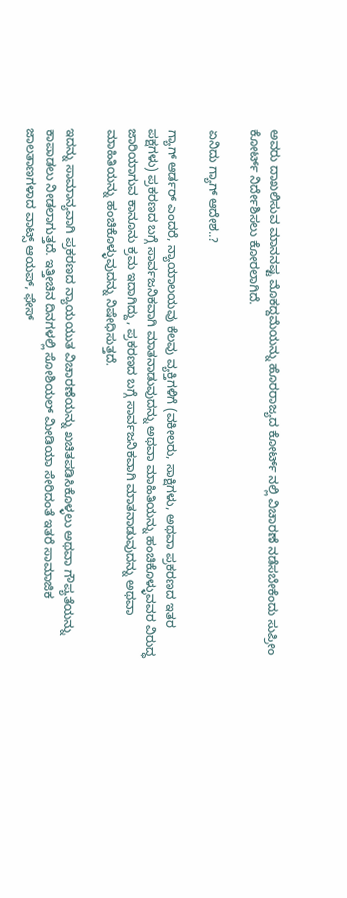ಅವರು ದಾಖಲಿಸುವ ಮಾನನಷ್ಟ ಮೊಕದ್ದಮೆಯನ್ನು ಹೊರರಾಜ್ಯದ ಕೋರ್ಟ್‌ ನಲ್ಲಿ ವಿಚಾರಣೆ ನಡೆಸಬೇಕೆಂದು ಸುಪ್ರೀಂ ಕೋರ್ಟ್‌ ನಿರ್ದೇಶಿಸಲು ಕೋರಲಾಗಿದೆ.

ಏನಿದು ಗ್ಯಾಗ್ ಆದೇಶ..?

ಗ್ಯಾಗ್ ಆರ್ಡರ್ ಎಂದರೆ, ನ್ಯಾಯಾಲಯವು ಕೆಲವು ವ್ಯಕ್ತಿಗಳಿಗೆ (ವಕೀಲರು, ಸಾಕ್ಷಿಗಳು, ಅಥವಾ ಪ್ರಕರಣದ ಇತರ ಪಕ್ಷಗಳು) ಪ್ರಕರಣದ ಬಗ್ಗೆ ಸಾರ್ವಜನಿಕವಾಗಿ ಮಾತನಾಡುವುದನ್ನು ಅಥವಾ ಮಾಹಿತಿಯನ್ನು ಹಂಚಿಕೊಳ್ಳುವವರ ವಿರುದ್ಧ ಜಾರಿಯಾಗುವ ಕಾನೂನು ಕ್ರಮ ಇದಾಗಿದ್ದು, ಪ್ರಕರಣದ ಬಗ್ಗೆ ಸಾರ್ವಜನಿಕವಾಗಿ ಮಾತನಾಡುವುದನ್ನು ಅಥವಾ ಮಾಹಿತಿಯನ್ನು ಹಂಚಿಕೊಳ್ಳುವುದನ್ನು ನಿಷೇಧಿಸುತ್ತದೆ.

ಇದನ್ನು ಸಾಮಾನ್ಯವಾಗಿ ಪ್ರಕರಣದ ನ್ಯಾಯಯುತ ವಿಚಾರಣೆಯನ್ನು ಖಚಿತಪಡಿಸಿಕೊಳ್ಳಲು ಅಥವಾ ಗೌಪ್ಯತೆಯನ್ನು ಕಾಪಾಡಲು ನೀಡಲಾಗುತ್ತದೆ. ಇತ್ತೀಚಿನ ದಿನಗಳಲ್ಲಿ ಸೋಶಿಯಲ್ ಮೀಡಿಯಾ ಸೇರಿದಂತೆ ಇತರೆ ಸಾಮಾಜಿಕ ಜಾಲತಾಣಗಳಾದ ವಾಟ್ಸ್‌ ಆಯಪ್‌, ಫೇಸ್‌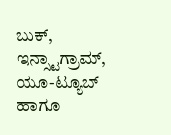ಬುಕ್‌, ಇನ್ಸ್ಟಾಗ್ರಾಮ್‌, ಯೂ-ಟ್ಯೂಬ್‌ ಹಾಗೂ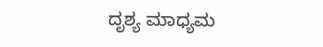ದೃಶ್ಯ ಮಾಧ್ಯಮ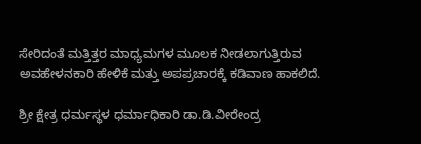ಸೇರಿದಂತೆ ಮತ್ತಿತ್ತರ ಮಾಧ್ಯಮಗಳ ಮೂಲಕ ನೀಡಲಾಗುತ್ತಿರುವ ಅವಹೇಳನಕಾರಿ ಹೇಳಿಕೆ ಮತ್ತು ಅಪಪ್ರಚಾರಕ್ಕೆ ಕಡಿವಾಣ ಹಾಕಲಿದೆ.

ಶ್ರೀ ಕ್ಷೇತ್ರ ಧರ್ಮಸ್ಥಳ ಧರ್ಮಾಧಿಕಾರಿ ಡಾ.ಡಿ.ವೀರೇಂದ್ರ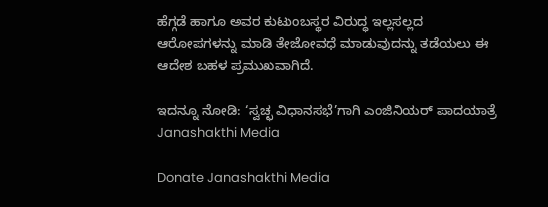ಹೆಗ್ಗಡೆ ಹಾಗೂ ಅವರ ಕುಟುಂಬಸ್ಥರ ವಿರುದ್ಧ ಇಲ್ಲಸಲ್ಲದ ಆರೋಪಗಳನ್ನು ಮಾಡಿ ತೇಜೋವಧೆ ಮಾಡುವುದನ್ನು ತಡೆಯಲು ಈ ಆದೇಶ ಬಹಳ ಪ್ರಮುಖವಾಗಿದೆ.

ಇದನ್ನೂ ನೋಡಿ: ‘ಸ್ವಚ್ಛ ವಿಧಾನಸಭೆ’ಗಾಗಿ ಎಂಜಿನಿಯರ್ ಪಾದಯಾತ್ರೆ Janashakthi Media

Donate Janashakthi Media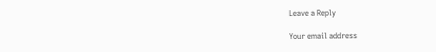Leave a Reply

Your email address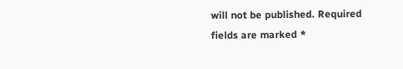will not be published. Required fields are marked *